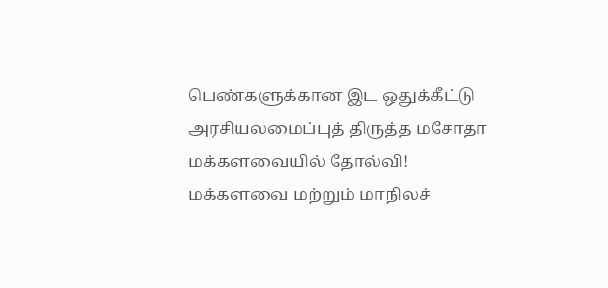பெண்களுக்கான இட ஒதுக்கீட்டு அரசியலமைப்புத் திருத்த மசோதா மக்களவையில் தோல்வி!
மக்களவை மற்றும் மாநிலச்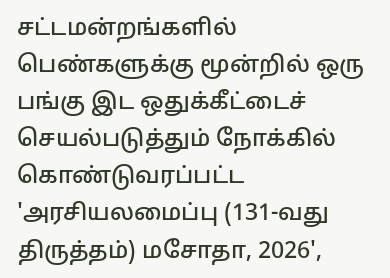சட்டமன்றங்களில் பெண்களுக்கு மூன்றில் ஒரு பங்கு இட ஒதுக்கீட்டைச் செயல்படுத்தும் நோக்கில் கொண்டுவரப்பட்ட 'அரசியலமைப்பு (131-வது திருத்தம்) மசோதா, 2026',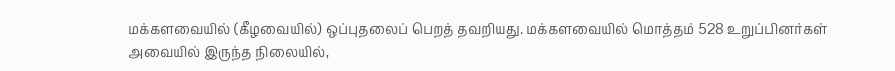மக்களவையில் (கீழவையில்) ஒப்புதலைப் பெறத் தவறியது. மக்களவையில் மொத்தம் 528 உறுப்பினர்கள் அவையில் இருந்த நிலையில்,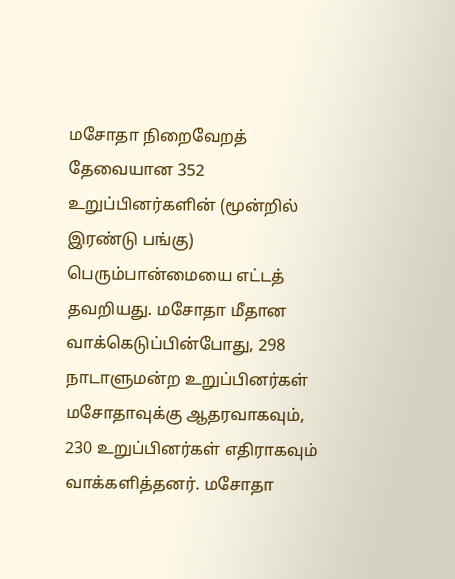மசோதா நிறைவேறத் தேவையான 352 உறுப்பினர்களின் (மூன்றில் இரண்டு பங்கு) பெரும்பான்மையை எட்டத் தவறியது. மசோதா மீதான வாக்கெடுப்பின்போது, 298 நாடாளுமன்ற உறுப்பினர்கள் மசோதாவுக்கு ஆதரவாகவும், 230 உறுப்பினர்கள் எதிராகவும் வாக்களித்தனர். மசோதா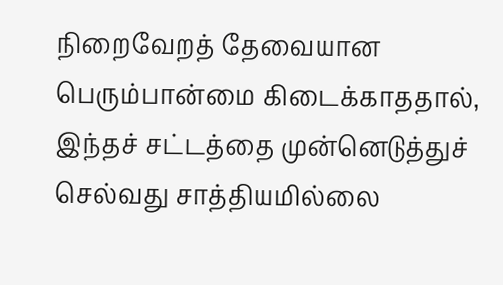நிறைவேறத் தேவையான பெரும்பான்மை கிடைக்காததால், இந்தச் சட்டத்தை முன்னெடுத்துச் செல்வது சாத்தியமில்லை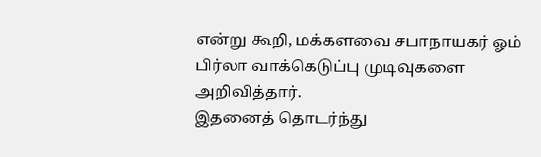என்று கூறி, மக்களவை சபாநாயகர் ஓம் பிர்லா வாக்கெடுப்பு முடிவுகளை அறிவித்தார்.
இதனைத் தொடர்ந்து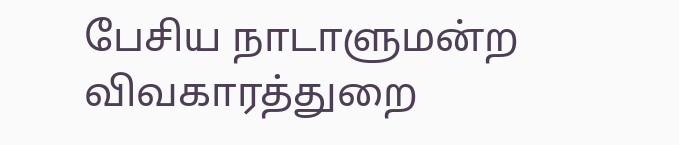பேசிய நாடாளுமன்ற விவகாரத்துறை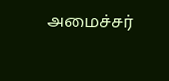அமைச்சர்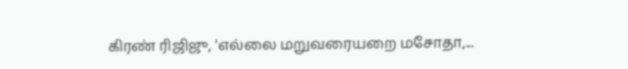கிரண் ரிஜிஜு, 'எல்லை மறுவரையறை மசோதா,...